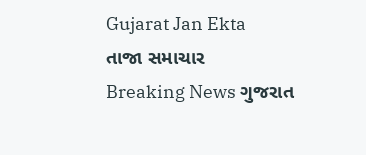Gujarat Jan Ekta
તાજા સમાચાર
Breaking News ગુજરાત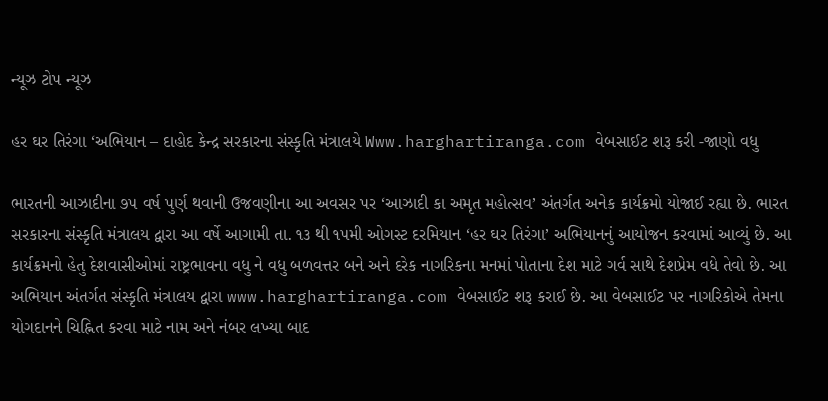ન્યૂઝ ટોપ ન્યૂઝ

હર ઘર તિરંગા ‘અભિયાન – દાહોદ કેન્દ્ર સરકારના સંસ્કૃતિ મંત્રાલયે Www.harghartiranga.com વેબસાઈટ શરૂ કરી -જાણો વધુ

ભારતની આઝાદીના ૭૫ વર્ષ પુર્ણ થવાની ઉજવણીના આ અવસર પર ‘આઝાદી કા અમૃત મહોત્સવ’ અંતર્ગત અનેક કાર્યક્રમો યોજાઈ રહ્યા છે. ભારત સરકારના સંસ્કૃતિ મંત્રાલય દ્વારા આ વર્ષે આગામી તા. ૧૩ થી ૧૫મી ઓગસ્ટ દરમિયાન ‘હર ઘર તિરંગા’ અભિયાનનું આયોજન કરવામાં આવ્યું છે. આ કાર્યક્રમનો હેતુ દેશવાસીઓમાં રાષ્ટ્રભાવના વધુ ને વધુ બળવત્તર બને અને દરેક નાગરિકના મનમાં પોતાના દેશ માટે ગર્વ સાથે દેશપ્રેમ વધે તેવો છે. આ અભિયાન અંતર્ગત સંસ્કૃતિ મંત્રાલય દ્વારા www.harghartiranga.com વેબસાઈટ શરૂ કરાઈ છે. આ વેબસાઈટ પર નાગરિકોએ તેમના યોગદાનને ચિહ્નિત કરવા માટે નામ અને નંબર લખ્યા બાદ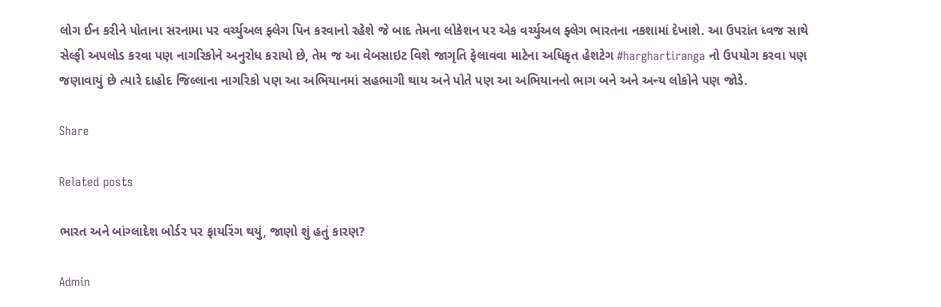લોગ ઈન કરીને પોતાના સરનામા પર વર્ચ્યુઅલ ફ્લેગ પિન કરવાનો રહેશે જે બાદ તેમના લોકેશન પર એક વર્ચ્યુઅલ ફ્લેગ ભારતના નકશામાં દેખાશે. આ ઉપરાંત ધ્વજ સાથે સેલ્ફી અપલોડ કરવા પણ નાગરિકોને અનુરોધ કરાયો છે, તેમ જ આ વેબસાઇટ વિશે જાગૃતિ ફેલાવવા માટેના અધિકૃત હેશટેગ #harghartiranga નો ઉપયોગ કરવા પણ જણાવાયું છે ત્યારે દાહોદ જિલ્લાના નાગરિકો પણ આ અભિયાનમાં સહભાગી થાય અને પોતે પણ આ અભિયાનનો ભાગ બને અને અન્ય લોકોને પણ જોડે.

Share

Related posts

ભારત અને બાંગ્લાદેશ બોર્ડર પર ફાયરિંગ થયું, જાણો શું હતું કારણ?

Admin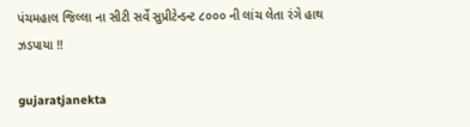પંચમહાલ જિલ્લા ના સીટી સર્વે સુપ્રીટેન્ડન્ટ ૮૦૦૦ ની લાંચ લેતા રંગે હાથ ઝડપાયા !!

gujaratjanekta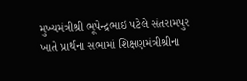મુખ્યમંત્રીશ્રી ભૂપેન્દ્રભાઇ પટેલે સંતરામપુર ખાતે પ્રાર્થના સભામાં શિક્ષણમંત્રીશ્રીના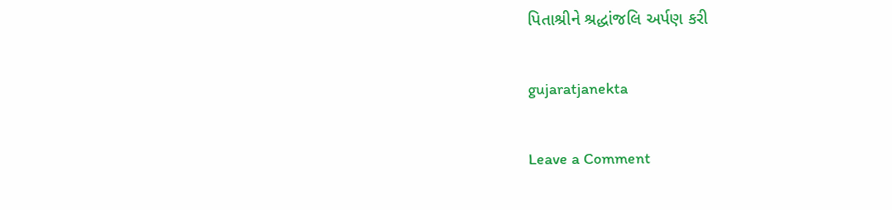પિતાશ્રીને શ્રદ્ધાંજલિ અર્પણ કરી

gujaratjanekta

Leave a Comment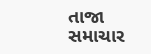તાજા સમાચાર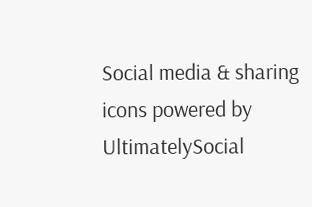Social media & sharing icons powered by UltimatelySocial